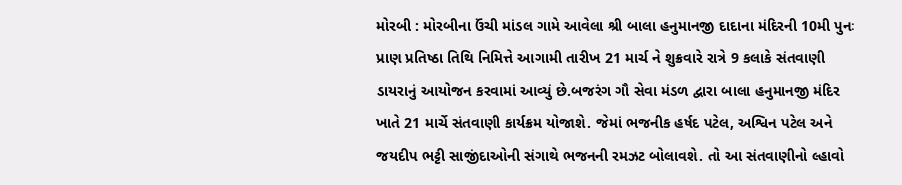મોરબી : મોરબીના ઉંચી માંડલ ગામે આવેલા શ્રી બાલા હનુમાનજી દાદાના મંદિરની 10મી પુનઃ પ્રાણ પ્રતિષ્ઠા તિથિ નિમિત્તે આગામી તારીખ 21 માર્ચ ને શુક્રવારે રાત્રે 9 કલાકે સંતવાણી ડાયરાનું આયોજન કરવામાં આવ્યું છે.બજરંગ ગૌ સેવા મંડળ દ્વારા બાલા હનુમાનજી મંદિર ખાતે 21 માર્ચે સંતવાણી કાર્યક્રમ યોજાશે. જેમાં ભજનીક હર્ષદ પટેલ, અશ્વિન પટેલ અને જયદીપ ભટ્ટી સાજીંદાઓની સંગાથે ભજનની રમઝટ બોલાવશે. તો આ સંતવાણીનો લ્હાવો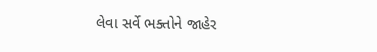લેવા સર્વે ભક્તોને જાહેર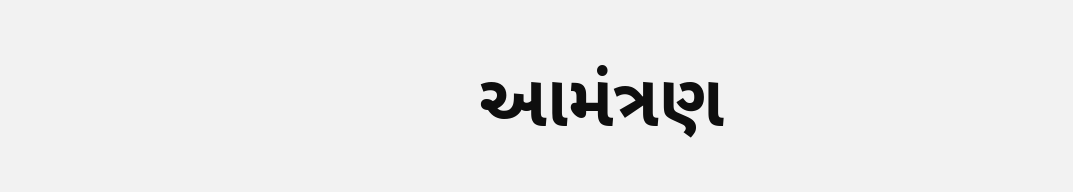આમંત્રણ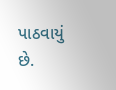પાઠવાયું છે.